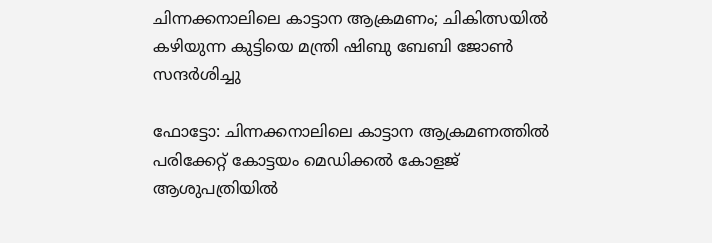ചിന്നക്കനാലിലെ കാട്ടാന ആക്രമണം; ചികിത്സയില്‍ കഴിയുന്ന കുട്ടിയെ മന്ത്രി ഷിബു ബേബി ജോണ്‍ സന്ദര്‍ശിച്ചു

ഫോട്ടോ: ചിന്നക്കനാലിലെ കാട്ടാന ആക്രമണത്തില്‍ പരിക്കേറ്റ് കോട്ടയം മെഡിക്കല്‍ കോളജ് ആശുപത്രിയില്‍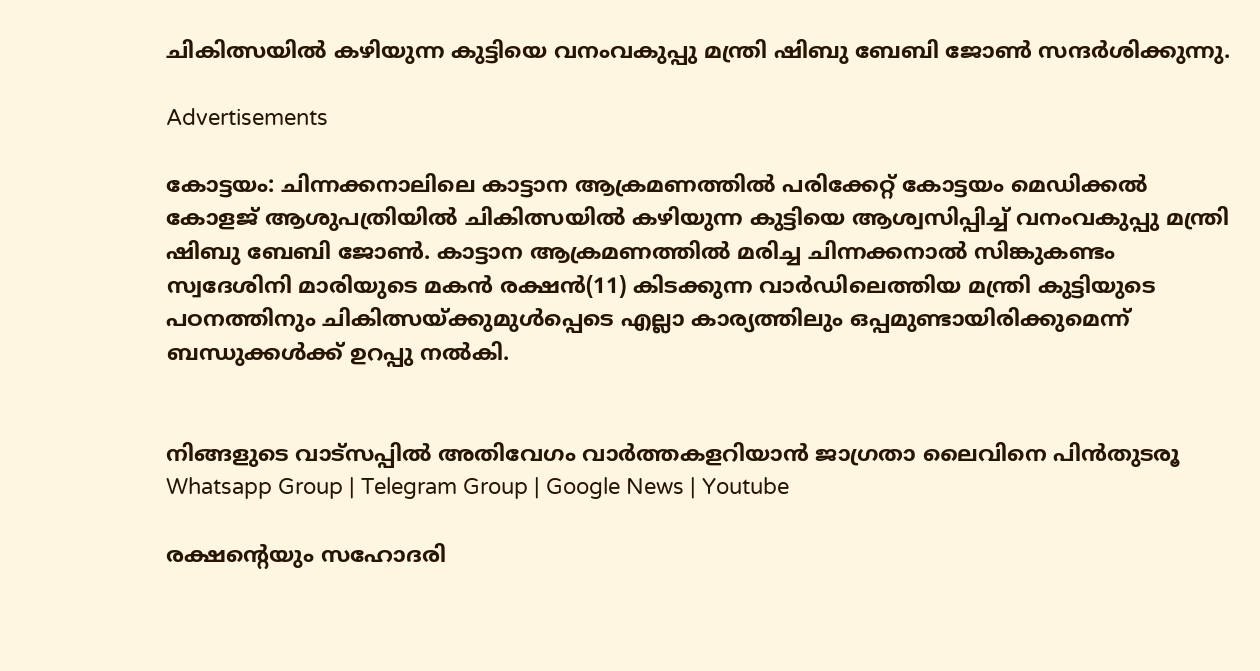ചികിത്സയില്‍ കഴിയുന്ന കുട്ടിയെ വനംവകുപ്പു മന്ത്രി ഷിബു ബേബി ജോണ്‍ സന്ദര്‍ശിക്കുന്നു.

Advertisements

കോട്ടയം: ചിന്നക്കനാലിലെ കാട്ടാന ആക്രമണത്തില്‍ പരിക്കേറ്റ് കോട്ടയം മെഡിക്കല്‍ കോളജ് ആശുപത്രിയില്‍ ചികിത്സയില്‍ കഴിയുന്ന കുട്ടിയെ ആശ്വസിപ്പിച്ച് വനംവകുപ്പു മന്ത്രി ഷിബു ബേബി ജോണ്‍. കാട്ടാന ആക്രമണത്തില്‍ മരിച്ച ചിന്നക്കനാല്‍ സിങ്കുകണ്ടം സ്വദേശിനി മാരിയുടെ മകന്‍ രക്ഷന്‍(11) കിടക്കുന്ന വാര്‍ഡിലെത്തിയ മന്ത്രി കുട്ടിയുടെ പഠനത്തിനും ചികിത്സയ്ക്കുമുള്‍പ്പെടെ എല്ലാ കാര്യത്തിലും ഒപ്പമുണ്ടായിരിക്കുമെന്ന് ബന്ധുക്കള്‍ക്ക് ഉറപ്പു നല്‍കി.


നിങ്ങളുടെ വാട്സപ്പിൽ അതിവേഗം വാർത്തകളറിയാൻ ജാഗ്രതാ ലൈവിനെ പിൻതുടരൂ Whatsapp Group | Telegram Group | Google News | Youtube

രക്ഷന്റെയും സഹോദരി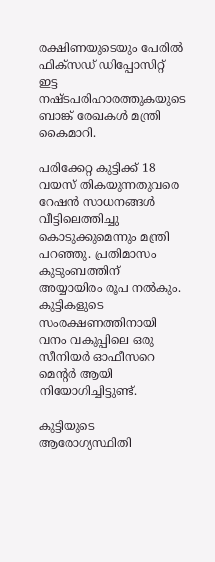രക്ഷിണയുടെയും പേരില്‍ ഫിക്സഡ് ഡിപ്പോസിറ്റ് ഇട്ട നഷ്ടപരിഹാരത്തുകയുടെ ബാങ്ക് രേഖകള്‍ മന്ത്രി  കൈമാറി.

പരിക്കേറ്റ കുട്ടിക്ക് 18 വയസ് തികയുന്നതുവരെ റേഷന്‍ സാധനങ്ങള്‍ വീട്ടിലെത്തിച്ചു കൊടുക്കുമെന്നും മന്ത്രി പറഞ്ഞു. പ്രതിമാസം കുടുംബത്തിന് അയ്യായിരം രൂപ നല്‍കും. കുട്ടികളുടെ സംരക്ഷണത്തിനായി വനം വകുപ്പിലെ ഒരു സീനിയര്‍ ഓഫീസറെ മെന്റര്‍ ആയി നിയോഗിച്ചിട്ടുണ്ട്.

കുട്ടിയുടെ ആരോഗ്യസ്ഥിതി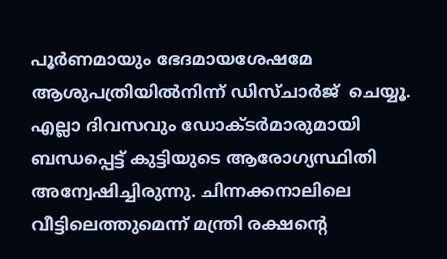പൂര്‍ണമായും ഭേദമായശേഷമേ ആശുപത്രിയില്‍നിന്ന് ഡിസ്ചാര്‍ജ്  ചെയ്യൂ. എല്ലാ ദിവസവും ഡോക്ടര്‍മാരുമായി ബന്ധപ്പെട്ട് കുട്ടിയുടെ ആരോഗ്യസ്ഥിതി  അന്വേഷിച്ചിരുന്നു. ചിന്നക്കനാലിലെ വീട്ടിലെത്തുമെന്ന് മന്ത്രി രക്ഷന്റെ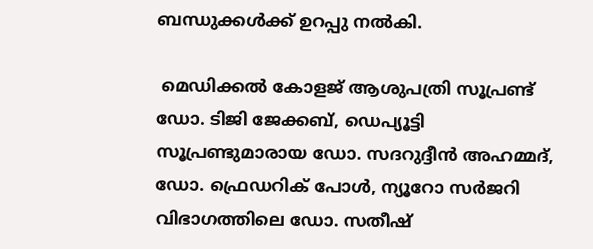ബന്ധുക്കള്‍ക്ക് ഉറപ്പു നല്‍കി.

 മെഡിക്കല്‍ കോളജ് ആശുപത്രി സൂപ്രണ്ട് ഡോ. ടിജി ജേക്കബ്, ഡെപ്യൂട്ടി സൂപ്രണ്ടുമാരായ ഡോ. സദറുദ്ദീന്‍ അഹമ്മദ്, ഡോ. ഫ്രെഡറിക് പോള്‍, ന്യൂറോ സര്‍ജറി വിഭാഗത്തിലെ ഡോ. സതീഷ്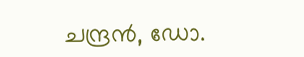ചന്ദ്രന്‍, ഡോ.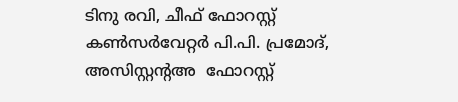ടിനു രവി, ചീഫ് ഫോറസ്റ്റ് കണ്‍സര്‍വേറ്റര്‍ പി.പി. പ്രമോദ്,  അസിസ്റ്റന്റഅ  ഫോറസ്റ്റ്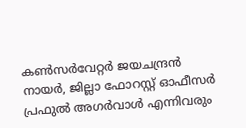കണ്‍സര്‍വേറ്റര്‍ ജയചന്ദ്രന്‍ നായര്‍, ജില്ലാ ഫോറസ്റ്റ് ഓഫീസര്‍ പ്രഫുല്‍ അഗര്‍വാള്‍ എന്നിവരും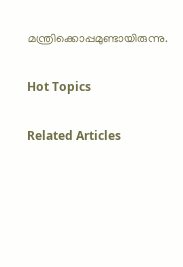മന്ത്രിക്കൊപ്പമുണ്ടായിരുന്നു.

Hot Topics

Related Articles